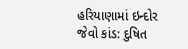હરિયાણામાં ઇન્દોર જેવો કાંડ: દુષિત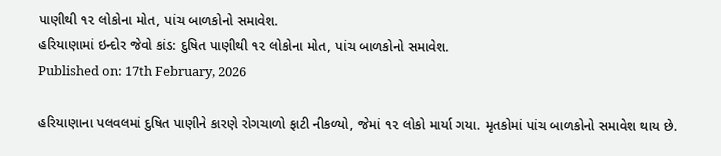પાણીથી ૧૨ લોકોના મોત, પાંચ બાળકોનો સમાવેશ.
હરિયાણામાં ઇન્દોર જેવો કાંડ: દુષિત પાણીથી ૧૨ લોકોના મોત, પાંચ બાળકોનો સમાવેશ.
Published on: 17th February, 2026

હરિયાણાના પલવલમાં દુષિત પાણીને કારણે રોગચાળો ફાટી નીકળ્યો, જેમાં ૧૨ લોકો માર્યા ગયા. મૃતકોમાં પાંચ બાળકોનો સમાવેશ થાય છે.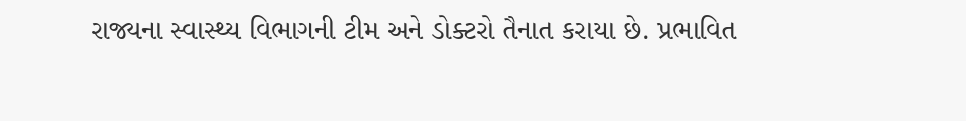રાજ્યના સ્વાસ્થ્ય વિભાગની ટીમ અને ડોક્ટરો તૈનાત કરાયા છે. પ્રભાવિત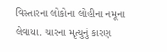વિસ્તારના લોકોના લોહીના નમૂના લેવાયા. ચારના મૃત્યુનું કારણ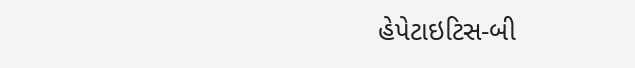હેપેટાઇટિસ-બી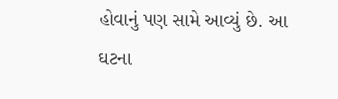હોવાનું પણ સામે આવ્યું છે. આ ઘટના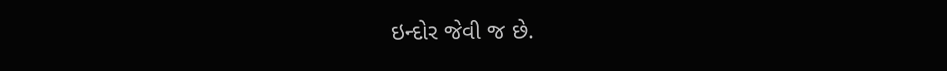ઇન્દોર જેવી જ છે.